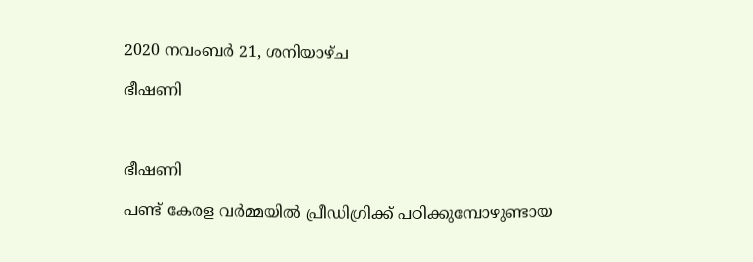2020 നവംബർ 21, ശനിയാഴ്‌ച

ഭീഷണി



ഭീഷണി

പണ്ട് കേരള വർമ്മയിൽ പ്രീഡിഗ്രിക്ക് പഠിക്കുമ്പോഴുണ്ടായ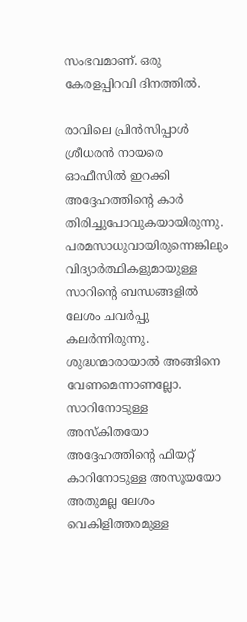സംഭവമാണ്. ഒരു കേരളപ്പിറവി ദിനത്തിൽ.

രാവിലെ പ്രിൻസിപ്പാൾ ശ്രീധരൻ നായരെ ഓഫീസിൽ ഇറക്കി അദ്ദേഹത്തിൻ്റെ കാർ തിരിച്ചുപോവുകയായിരുന്നു. പരമസാധുവായിരുന്നെങ്കിലും വിദ്യാർത്ഥികളുമായുള്ള സാറിൻ്റെ ബന്ധങ്ങളിൽ ലേശം ചവർപ്പു കലർന്നിരുന്നു. ശുദ്ധന്മാരായാൽ അങ്ങിനെ വേണമെന്നാണല്ലോ. സാറിനോടുള്ള അസ്കിതയോ അദ്ദേഹത്തിൻ്റെ ഫിയറ്റ് കാറിനോടുള്ള അസൂയയോ അതുമല്ല ലേശം വെകിളിത്തരമുള്ള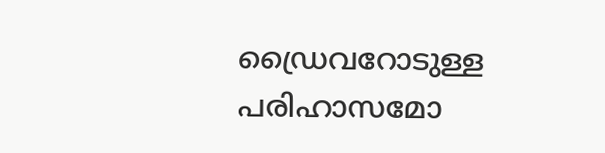ഡ്രൈവറോടുള്ള പരിഹാസമോ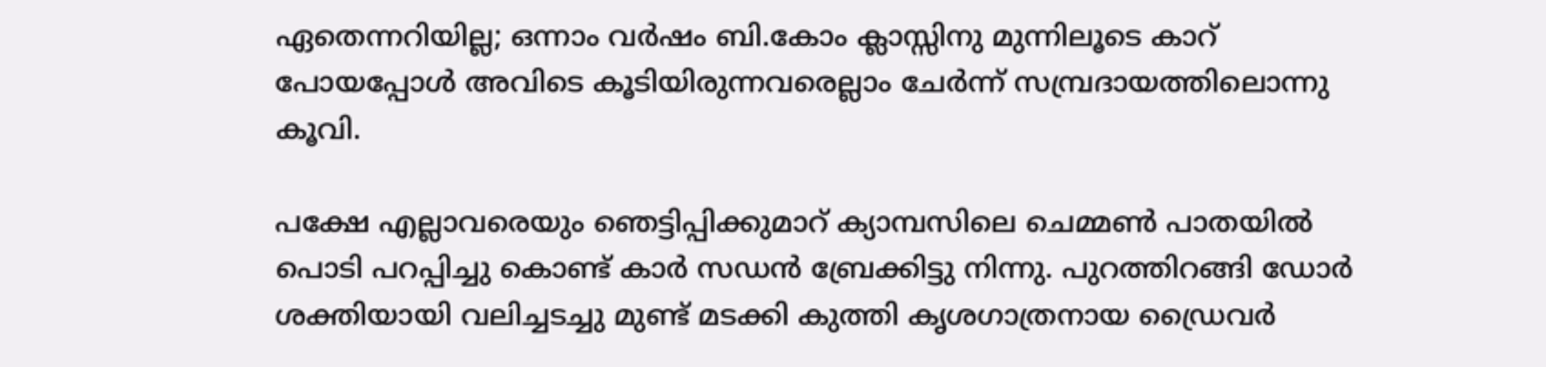ഏതെന്നറിയില്ല; ഒന്നാം വർഷം ബി.കോം ക്ലാസ്സിനു മുന്നിലൂടെ കാറ് പോയപ്പോൾ അവിടെ കൂടിയിരുന്നവരെല്ലാം ചേർന്ന് സമ്പ്രദായത്തിലൊന്നു കൂവി.

പക്ഷേ എല്ലാവരെയും ഞെട്ടിപ്പിക്കുമാറ് ക്യാമ്പസിലെ ചെമ്മൺ പാതയിൽ പൊടി പറപ്പിച്ചു കൊണ്ട് കാർ സഡൻ ബ്രേക്കിട്ടു നിന്നു. പുറത്തിറങ്ങി ഡോർ ശക്തിയായി വലിച്ചടച്ചു മുണ്ട് മടക്കി കുത്തി കൃശഗാത്രനായ ഡ്രൈവർ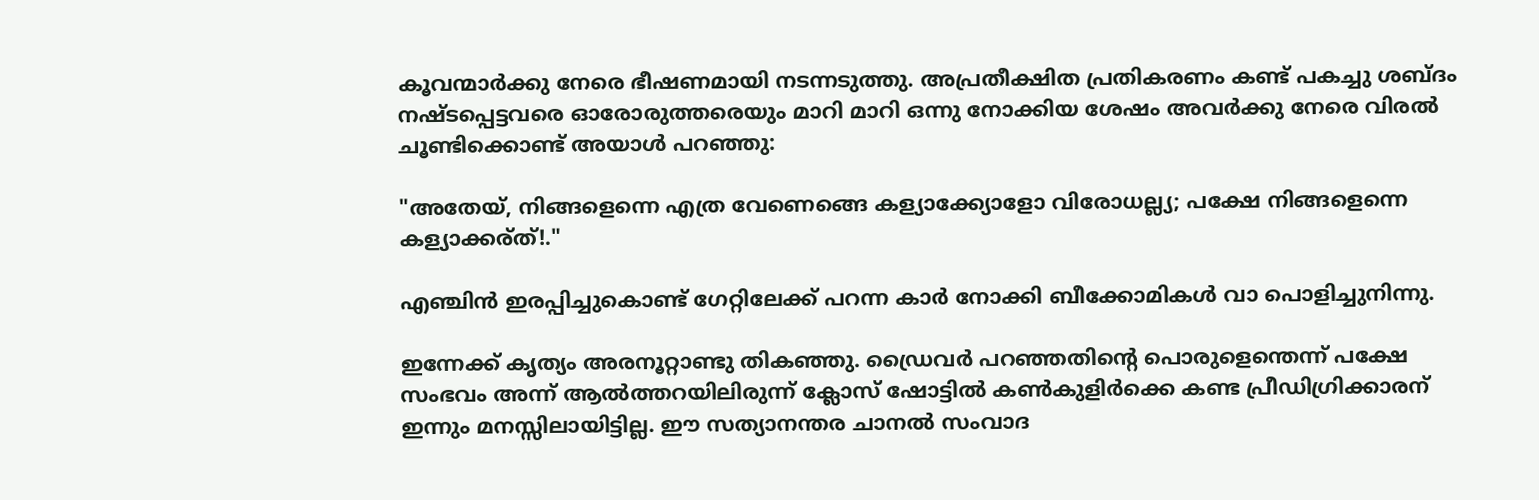കൂവന്മാർക്കു നേരെ ഭീഷണമായി നടന്നടുത്തു. അപ്രതീക്ഷിത പ്രതികരണം കണ്ട് പകച്ചു ശബ്ദം നഷ്ടപ്പെട്ടവരെ ഓരോരുത്തരെയും മാറി മാറി ഒന്നു നോക്കിയ ശേഷം അവർക്കു നേരെ വിരൽ ചൂണ്ടിക്കൊണ്ട് അയാൾ പറഞ്ഞു:

"അതേയ്, നിങ്ങളെന്നെ എത്ര വേണെങ്ങെ കള്യാക്ക്യോളോ വിരോധല്ല്യ; പക്ഷേ നിങ്ങളെന്നെ കള്യാക്കര്ത്!."

എഞ്ചിൻ ഇരപ്പിച്ചുകൊണ്ട് ഗേറ്റിലേക്ക് പറന്ന കാർ നോക്കി ബീക്കോമികൾ വാ പൊളിച്ചുനിന്നു.

ഇന്നേക്ക് കൃത്യം അരനൂറ്റാണ്ടു തികഞ്ഞു. ഡ്രൈവർ പറഞ്ഞതിൻ്റെ പൊരുളെന്തെന്ന് പക്ഷേ സംഭവം അന്ന് ആൽത്തറയിലിരുന്ന് ക്ലോസ് ഷോട്ടിൽ കൺകുളിർക്കെ കണ്ട പ്രീഡിഗ്രിക്കാരന് ഇന്നും മനസ്സിലായിട്ടില്ല. ഈ സത്യാനന്തര ചാനൽ സംവാദ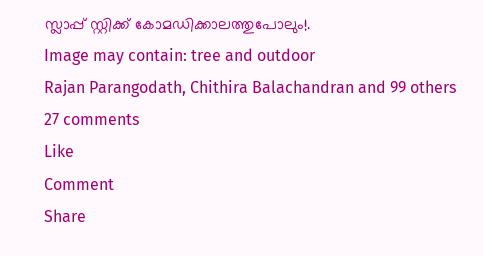സ്ലാപ്പ് സ്റ്റിക്ക് കോമഡിക്കാലത്തുപോലും!.
Image may contain: tree and outdoor
Rajan Parangodath, Chithira Balachandran and 99 others
27 comments
Like
Comment
Share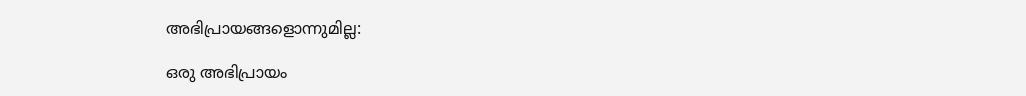അഭിപ്രായങ്ങളൊന്നുമില്ല:

ഒരു അഭിപ്രായം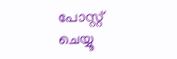പോസ്റ്റ് ചെയ്യൂ